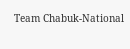Team Chabuk-National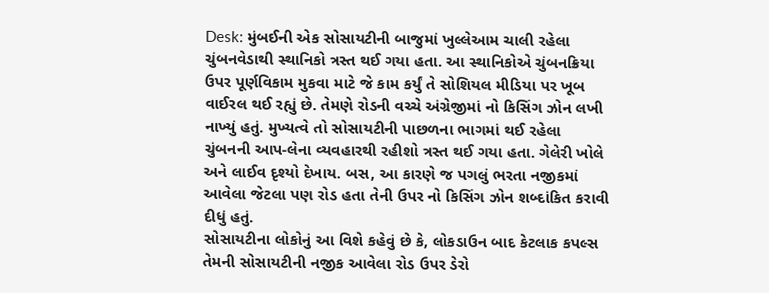Desk: મુંબઈની એક સોસાયટીની બાજુમાં ખુલ્લેઆમ ચાલી રહેલા ચુંબનવેડાથી સ્થાનિકો ત્રસ્ત થઈ ગયા હતા. આ સ્થાનિકોએ ચુંબનક્રિયા ઉપર પૂર્ણવિકામ મુકવા માટે જે કામ કર્યું તે સોશિયલ મીડિયા પર ખૂબ વાઈરલ થઈ રહ્યું છે. તેમણે રોડની વચ્ચે અંગ્રેજીમાં નો કિસિંગ ઝોન લખી નાખ્યું હતું. મુખ્યત્વે તો સોસાયટીની પાછળના ભાગમાં થઈ રહેલા ચુંબનની આપ-લેના વ્યવહારથી રહીશો ત્રસ્ત થઈ ગયા હતા. ગેલેરી ખોલે અને લાઈવ દૃશ્યો દેખાય. બસ, આ કારણે જ પગલું ભરતા નજીકમાં આવેલા જેટલા પણ રોડ હતા તેની ઉપર નો કિસિંગ ઝોન શબ્દાંકિત કરાવી દીધું હતું.
સોસાયટીના લોકોનું આ વિશે કહેવું છે કે, લોકડાઉન બાદ કેટલાક કપલ્સ તેમની સોસાયટીની નજીક આવેલા રોડ ઉપર ડેરો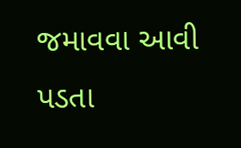જમાવવા આવી પડતા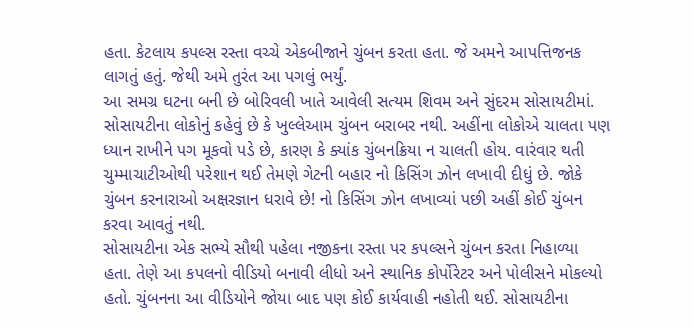હતા. કેટલાય કપલ્સ રસ્તા વચ્ચે એકબીજાને ચુંબન કરતા હતા. જે અમને આપત્તિજનક લાગતું હતું. જેથી અમે તુરંત આ પગલું ભર્યું.
આ સમગ્ર ઘટના બની છે બોરિવલી ખાતે આવેલી સત્યમ શિવમ અને સુંદરમ સોસાયટીમાં. સોસાયટીના લોકોનું કહેવું છે કે ખુલ્લેઆમ ચુંબન બરાબર નથી. અહીંના લોકોએ ચાલતા પણ ધ્યાન રાખીને પગ મૂકવો પડે છે, કારણ કે ક્યાંક ચુંબનક્રિયા ન ચાલતી હોય. વારંવાર થતી ચુમ્માચાટીઓથી પરેશાન થઈ તેમણે ગેટની બહાર નો કિસિંગ ઝોન લખાવી દીધું છે. જોકે ચુંબન કરનારાઓ અક્ષરજ્ઞાન ધરાવે છે! નો કિસિંગ ઝોન લખાવ્યાં પછી અહીં કોઈ ચુંબન કરવા આવતું નથી.
સોસાયટીના એક સભ્યે સૌથી પહેલા નજીકના રસ્તા પર કપલ્સને ચુંબન કરતા નિહાળ્યા હતા. તેણે આ કપલનો વીડિયો બનાવી લીધો અને સ્થાનિક કોર્પોરેટર અને પોલીસને મોકલ્યો હતો. ચુંબનના આ વીડિયોને જોયા બાદ પણ કોઈ કાર્યવાહી નહોતી થઈ. સોસાયટીના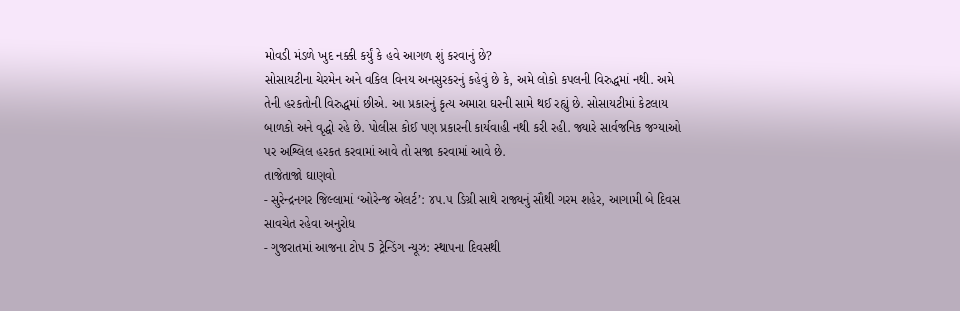મોવડી મંડળે ખુદ નક્કી કર્યું કે હવે આગળ શું કરવાનું છે?
સોસાયટીના ચેરમેન અને વકિલ વિનય અનસુરકરનું કહેવું છે કે, અમે લોકો કપલની વિરુદ્ધમાં નથી. અમે તેની હરકતોની વિરુદ્ધમાં છીએ. આ પ્રકારનું કૃત્ય અમારા ઘરની સામે થઈ રહ્યું છે. સોસાયટીમાં કેટલાય બાળકો અને વૃદ્ધો રહે છે. પોલીસ કોઈ પણ પ્રકારની કાર્યવાહી નથી કરી રહી. જ્યારે સાર્વજનિક જગ્યાઓ પર અશ્લિલ હરકત કરવામાં આવે તો સજા કરવામાં આવે છે.
તાજેતાજો ઘાણવો
- સુરેન્દ્રનગર જિલ્લામાં ‘ઓરેન્જ એલર્ટ’: ૪૫.૫ ડિગ્રી સાથે રાજ્યનું સૌથી ગરમ શહેર, આગામી બે દિવસ સાવચેત રહેવા અનુરોધ
- ગુજરાતમાં આજના ટોપ 5 ટ્રેન્ડિંગ ન્યૂઝ: સ્થાપના દિવસથી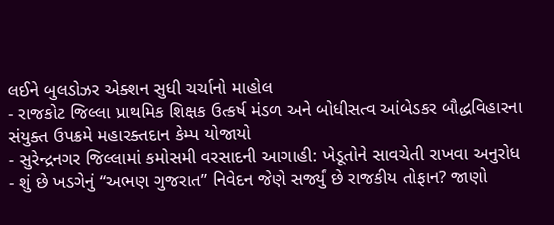લઈને બુલડોઝર એક્શન સુધી ચર્ચાનો માહોલ
- રાજકોટ જિલ્લા પ્રાથમિક શિક્ષક ઉત્કર્ષ મંડળ અને બોધીસત્વ આંબેડકર બૌદ્ધવિહારના સંયુક્ત ઉપક્રમે મહારક્તદાન કેમ્પ યોજાયો
- સુરેન્દ્રનગર જિલ્લામાં કમોસમી વરસાદની આગાહી: ખેડૂતોને સાવચેતી રાખવા અનુરોધ
- શું છે ખડગેનું “અભણ ગુજરાત” નિવેદન જેણે સર્જ્યું છે રાજકીય તોફાન? જાણો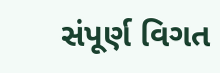સંપૂર્ણ વિગત